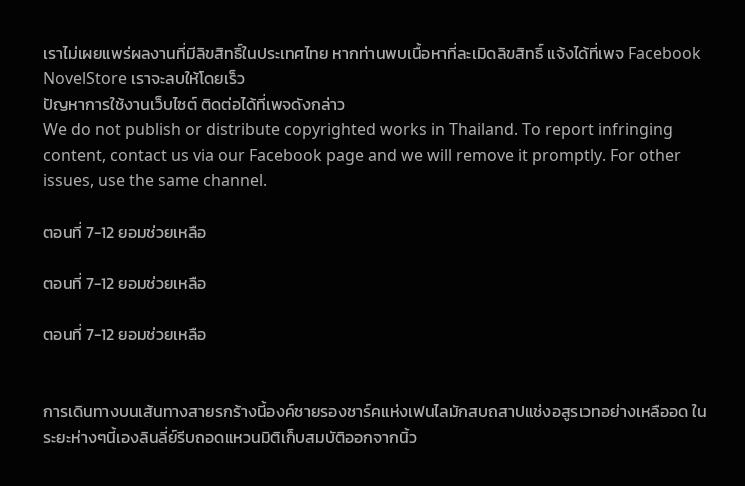เราไม่เผยแพร่ผลงานที่มีลิขสิทธิ์ในประเทศไทย หากท่านพบเนื้อหาที่ละเมิดลิขสิทธิ์ แจ้งได้ที่เพจ Facebook NovelStore เราจะลบให้โดยเร็ว
ปัญหาการใช้งานเว็บไซต์ ติดต่อได้ที่เพจดังกล่าว
We do not publish or distribute copyrighted works in Thailand. To report infringing content, contact us via our Facebook page and we will remove it promptly. For other issues, use the same channel.

ตอนที่ 7-12 ยอมช่วยเหลือ

ตอนที่ 7-12 ยอมช่วยเหลือ

ตอนที่ 7-12 ยอมช่วยเหลือ


การเดินทางบนเส้นทางสายรกร้างนี้องค์ชายรองชาร์คแห่งเฟนไลมักสบถสาปแช่งอสูรเวทอย่างเหลืออด ในระยะห่างๆนี้เองลินลี่ย์รีบถอดแหวนมิติเก็บสมบัติออกจากนิ้ว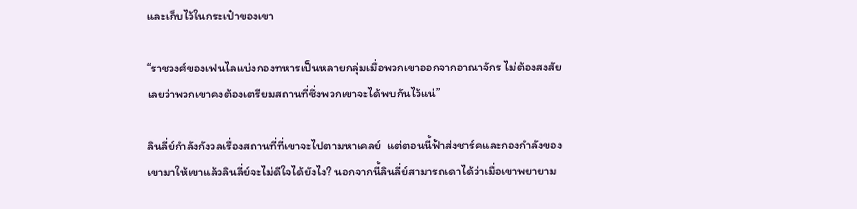และเก็บไว้ในกระเป๋าของเขา

“ราชวงศ์ของเฟนไลแบ่งกองทหารเป็นหลายกลุ่มเมื่อพวกเขาออกจากอาณาจักร ไม่ต้องสงสัยเลยว่าพวกเขาคงต้องเตรียมสถานที่ซึ่งพวกเขาจะได้พบกันไว้แน่”

ลินลี่ย์กำลังกังวลเรื่องสถานที่ที่เขาจะไปตามหาเคลย์  แต่ตอนนี้ฟ้าส่งชาร์คและกองกำลังของเขามาให้เขาแล้วลินลี่ย์จะไม่ดีใจได้ยังไง? นอกจากนี้ลินลี่ย์สามารถเดาได้ว่าเมื่อเขาพยายาม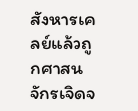สังหารเคลย์แล้วถูกศาสนจักรเจิดจ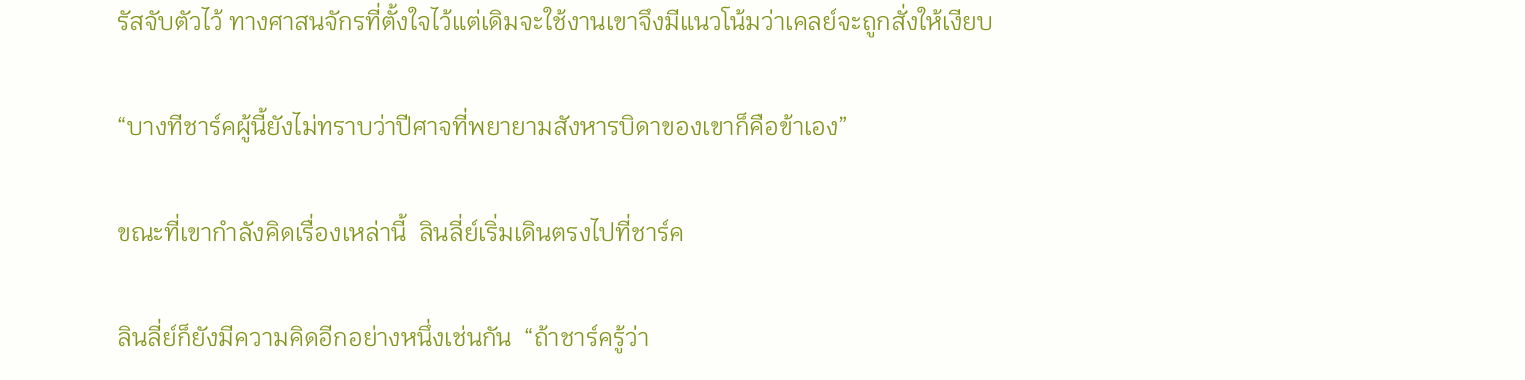รัสจับตัวไว้ ทางศาสนจักรที่ตั้งใจไว้แต่เดิมจะใช้งานเขาจึงมีแนวโน้มว่าเคลย์จะถูกสั่งให้เงียบ

“บางทีชาร์คผู้นี้ยังไม่ทราบว่าปีศาจที่พยายามสังหารบิดาของเขาก็คือข้าเอง”

ขณะที่เขากำลังคิดเรื่องเหล่านี้  ลินลี่ย์เริ่มเดินตรงไปที่ชาร์ค

ลินลี่ย์ก็ยังมีความคิดอีกอย่างหนึ่งเช่นกัน  “ถ้าชาร์ครู้ว่า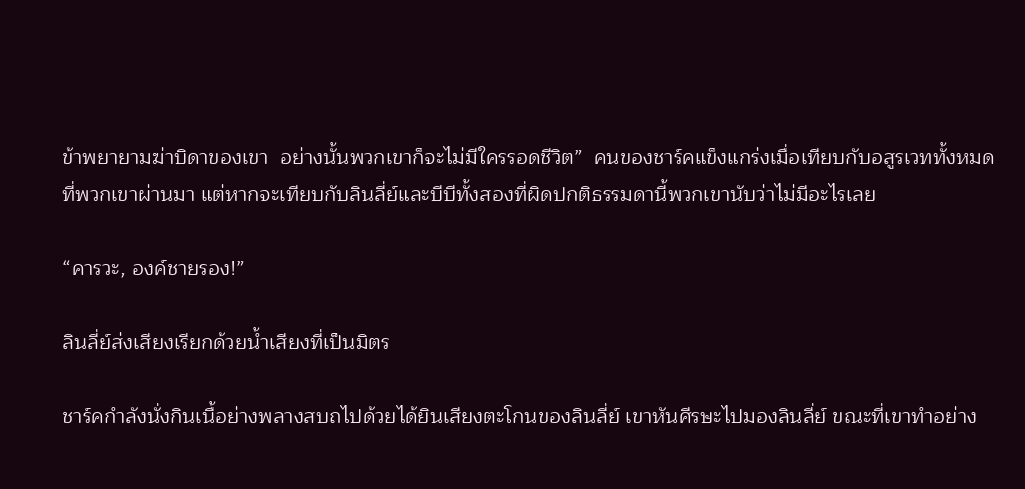ข้าพยายามฆ่าบิดาของเขา  อย่างนั้นพวกเขาก็จะไม่มีใครรอดชีวิต”  คนของชาร์คแข็งแกร่งเมื่อเทียบกับอสูรเวททั้งหมดที่พวกเขาผ่านมา แต่หากจะเทียบกับลินลี่ย์และบีบีทั้งสองที่ผิดปกติธรรมดานี้พวกเขานับว่าไม่มีอะไรเลย

“คารวะ, องค์ชายรอง!”

ลินลี่ย์ส่งเสียงเรียกด้วยน้ำเสียงที่เป็นมิตร

ชาร์คกำลังนั่งกินเนื้อย่างพลางสบถไปด้วยได้ยินเสียงตะโกนของลินลี่ย์ เขาหันศีรษะไปมองลินลี่ย์ ขณะที่เขาทำอย่าง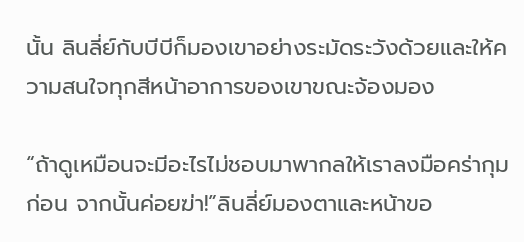นั้น ลินลี่ย์กับบีบีก็มองเขาอย่างระมัดระวังด้วยและให้ความสนใจทุกสีหน้าอาการของเขาขณะจ้องมอง

“ถ้าดูเหมือนจะมีอะไรไม่ชอบมาพากลให้เราลงมือคร่ากุมก่อน จากนั้นค่อยฆ่า!”ลินลี่ย์มองตาและหน้าขอ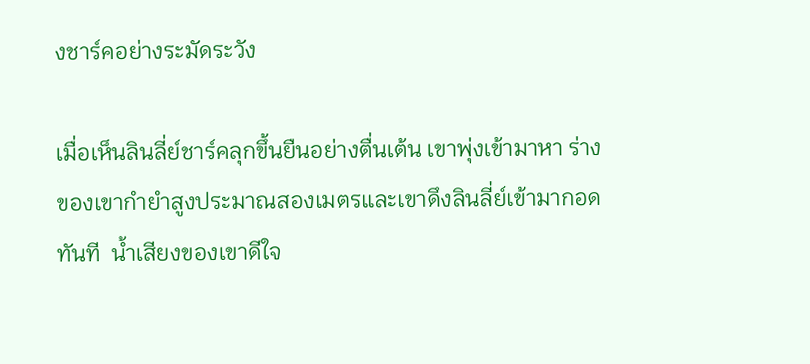งชาร์คอย่างระมัดระวัง

เมื่อเห็นลินลี่ย์ชาร์คลุกขึ้นยืนอย่างตื่นเต้น เขาพุ่งเข้ามาหา ร่างของเขากำยำสูงประมาณสองเมตรและเขาดึงลินลี่ย์เข้ามากอดทันที  น้ำเสียงของเขาดีใจ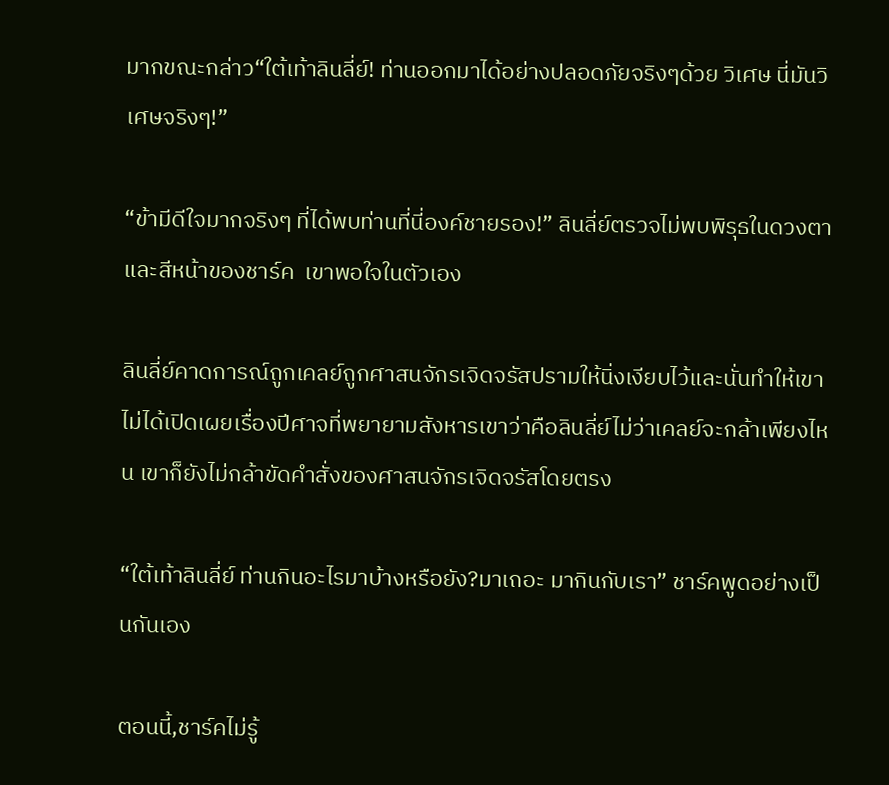มากขณะกล่าว“ใต้เท้าลินลี่ย์! ท่านออกมาได้อย่างปลอดภัยจริงๆด้วย วิเศษ นี่มันวิเศษจริงๆ!”

“ข้ามีดีใจมากจริงๆ ที่ได้พบท่านที่นี่องค์ชายรอง!” ลินลี่ย์ตรวจไม่พบพิรุธในดวงตาและสีหน้าของชาร์ค  เขาพอใจในตัวเอง

ลินลี่ย์คาดการณ์ถูกเคลย์ถูกศาสนจักรเจิดจรัสปรามให้นิ่งเงียบไว้และนั่นทำให้เขาไม่ได้เปิดเผยเรื่องปีศาจที่พยายามสังหารเขาว่าคือลินลี่ย์ไม่ว่าเคลย์จะกล้าเพียงไหน เขาก็ยังไม่กล้าขัดคำสั่งของศาสนจักรเจิดจรัสโดยตรง

“ใต้เท้าลินลี่ย์ ท่านกินอะไรมาบ้างหรือยัง?มาเถอะ มากินกับเรา” ชาร์คพูดอย่างเป็นกันเอง

ตอนนี้,ชาร์คไม่รู้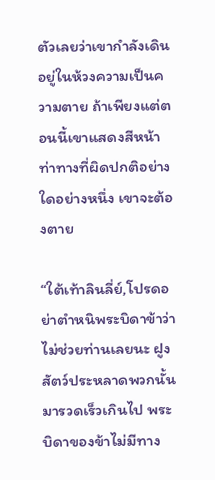ตัวเลยว่าเขากำลังเดินอยู่ในห้วงความเป็นความตาย ถ้าเพียงแต่ตอนนี้เขาแสดงสีหน้าท่าทางที่ผิดปกติอย่างใดอย่างหนึ่ง เขาจะต้องตาย

“ใต้เท้าลินลี่ย์,โปรดอย่าตำหนิพระบิดาข้าว่าไม่ช่วยท่านเลยนะ ฝูงสัตว์ประหลาดพวกนั้นมารวดเร็วเกินไป พระบิดาของข้าไม่มีทาง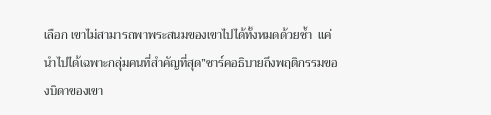เลือก เขาไม่สามารถพาพระสนมของเขาไปได้ทั้งหมดด้วยซ้ำ  แค่นำไปได้เฉพาะกลุ่มคนที่สำคัญที่สุด”ชาร์คอธิบายถึงพฤติกรรมของบิดาของเขา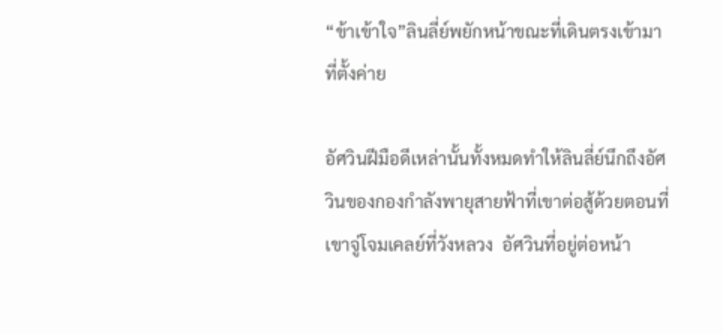“ข้าเข้าใจ”ลินลี่ย์พยักหน้าขณะที่เดินตรงเข้ามาที่ตั้งค่าย

อัศวินฝีมือดีเหล่านั้นทั้งหมดทำให้ลินลี่ย์นึกถึงอัศวินของกองกำลังพายุสายฟ้าที่เขาต่อสู้ด้วยตอนที่เขาจู่โจมเคลย์ที่วังหลวง  อัศวินที่อยู่ต่อหน้า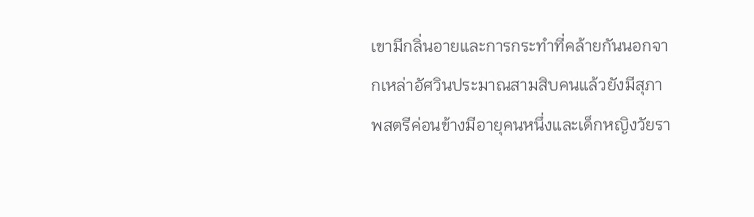เขามีกลิ่นอายและการกระทำที่คล้ายกันนอกจากเหล่าอัศวินประมาณสามสิบคนแล้วยังมีสุภาพสตรีค่อนข้างมีอายุคนหนึ่งและเด็กหญิงวัยรา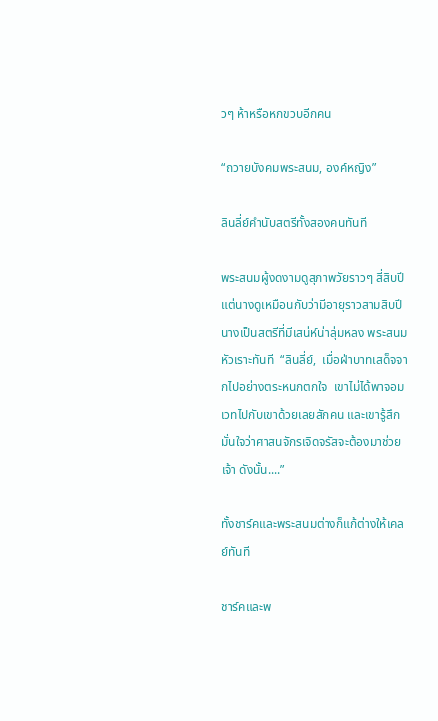วๆ ห้าหรือหกขวบอีกคน

“ถวายบังคมพระสนม, องค์หญิง”

ลินลี่ย์คำนับสตรีทั้งสองคนทันที

พระสนมผู้งดงามดูสุภาพวัยราวๆ สี่สิบปี แต่นางดูเหมือนกับว่ามีอายุราวสามสิบปีนางเป็นสตรีที่มีเสน่ห์น่าลุ่มหลง พระสนมหัวเราะทันที  “ลินลี่ย์,  เมื่อฝ่าบาทเสด็จจากไปอย่างตระหนกตกใจ  เขาไม่ได้พาจอมเวทไปกับเขาด้วยเลยสักคน และเขารู้สึกมั่นใจว่าศาสนจักรเจิดจรัสจะต้องมาช่วยเจ้า ดังนั้น....”

ทั้งชาร์คและพระสนมต่างก็แก้ต่างให้เคลย์ทันที

ชาร์คและพ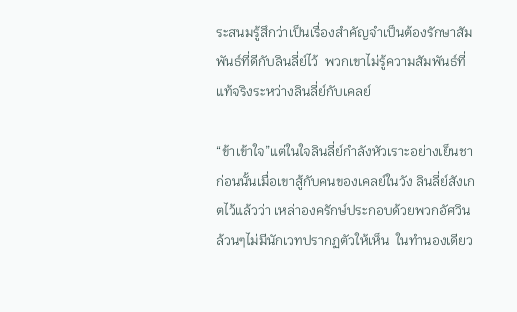ระสนมรู้สึกว่าเป็นเรื่องสำคัญจำเป็นต้องรักษาสัมพันธ์ที่ดีกับลินลี่ย์ไว้  พวกเขาไม่รู้ความสัมพันธ์ที่แท้จริงระหว่างลินลี่ย์กับเคลย์

“ข้าเข้าใจ”แต่ในใจลินลี่ย์กำลังหัวเราะอย่างเย็นชา ก่อนนั้นเมื่อเขาสู้กับคนของเคลย์ในวัง ลินลี่ย์สังเกตไว้แล้วว่า เหล่าองครักษ์ประกอบด้วยพวกอัศวินล้วนๆไม่มีนักเวทปรากฏตัวให้เห็น  ในทำนองเดียว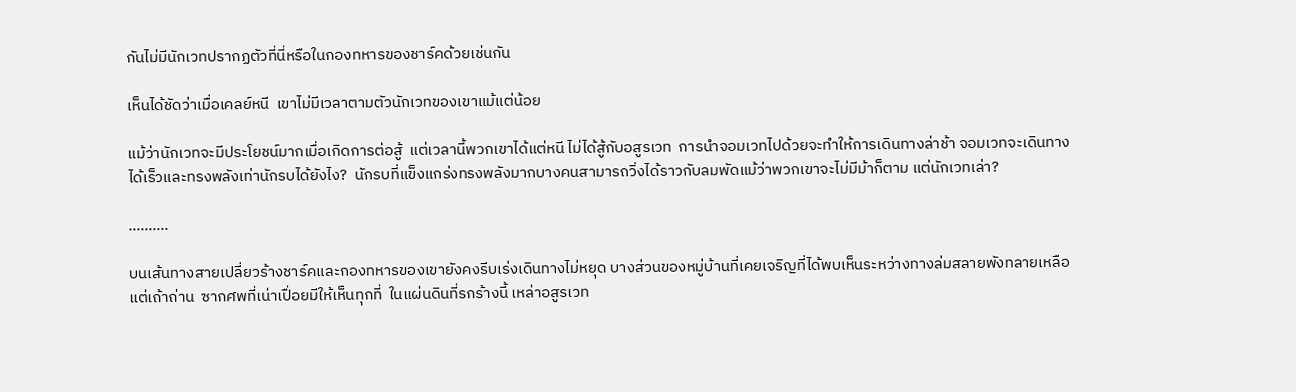กันไม่มีนักเวทปรากฏตัวที่นี่หรือในกองทหารของชาร์คด้วยเช่นกัน

เห็นได้ชัดว่าเมื่อเคลย์หนี  เขาไม่มีเวลาตามตัวนักเวทของเขาแม้แต่น้อย

แม้ว่านักเวทจะมีประโยชน์มากเมื่อเกิดการต่อสู้  แต่เวลานี้พวกเขาได้แต่หนี ไม่ได้สู้กับอสูรเวท  การนำจอมเวทไปด้วยจะทำให้การเดินทางล่าช้า จอมเวทจะเดินทางได้เร็วและทรงพลังเท่านักรบได้ยังไง?  นักรบที่แข็งแกร่งทรงพลังมากบางคนสามารถวิ่งได้ราวกับลมพัดแม้ว่าพวกเขาจะไม่มีม้าก็ตาม แต่นักเวทเล่า?

……….

บนเส้นทางสายเปลี่ยวร้างชาร์คและกองทหารของเขายังคงรีบเร่งเดินทางไม่หยุด บางส่วนของหมู่บ้านที่เคยเจริญที่ได้พบเห็นระหว่างทางล่มสลายพังทลายเหลือแต่เถ้าถ่าน  ซากศพที่เน่าเปื่อยมีให้เห็นทุกที่  ในแผ่นดินที่รกร้างนี้ เหล่าอสูรเวท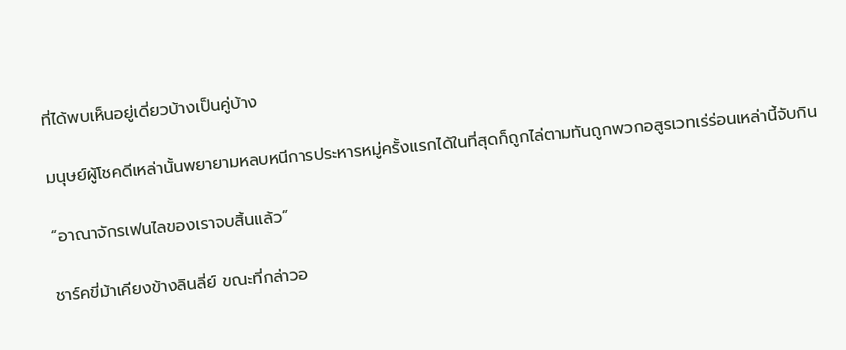ที่ได้พบเห็นอยู่เดี่ยวบ้างเป็นคู่บ้าง

มนุษย์ผู้โชคดีเหล่านั้นพยายามหลบหนีการประหารหมู่ครั้งแรกได้ในที่สุดก็ถูกไล่ตามทันถูกพวกอสูรเวทเร่ร่อนเหล่านี้จับกิน

“อาณาจักรเฟนไลของเราจบสิ้นแล้ว”

ชาร์คขี่ม้าเคียงข้างลินลี่ย์ ขณะที่กล่าวอ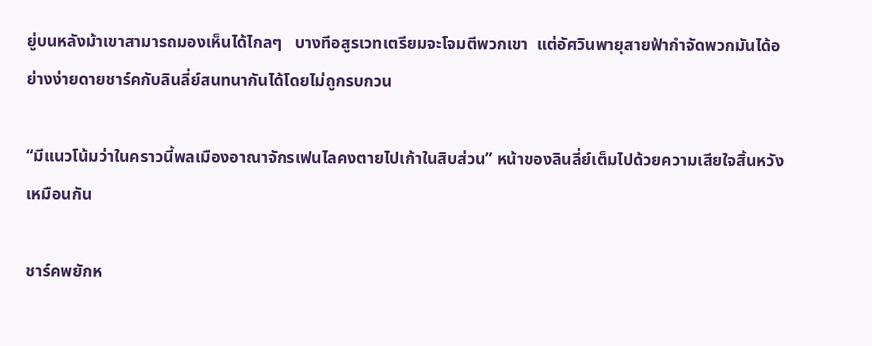ยู่บนหลังม้าเขาสามารถมองเห็นได้ไกลๆ   บางทีอสูรเวทเตรียมจะโจมตีพวกเขา  แต่อัศวินพายุสายฟ้ากำจัดพวกมันได้อย่างง่ายดายชาร์คกับลินลี่ย์สนทนากันได้โดยไม่ถูกรบกวน

“มีแนวโน้มว่าในคราวนี้พลเมืองอาณาจักรเฟนไลคงตายไปเก้าในสิบส่วน” หน้าของลินลี่ย์เต็มไปด้วยความเสียใจสิ้นหวังเหมือนกัน

ชาร์คพยักห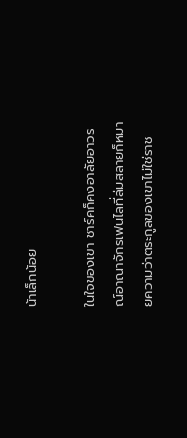น้าเล็กน้อย

ในใจของเขา ชาร์คก็คงอาลัยอาวรณ์อาณาจักรเฟนไลที่ล่มสลายก็หมายความว่าตระกูลของเขาไม่ใช่ราช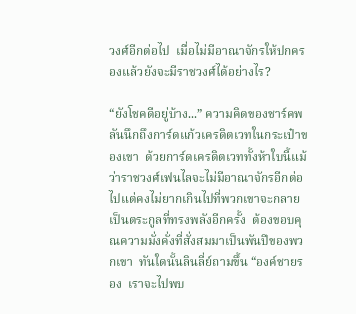วงศ์อีกต่อไป  เมื่อไม่มีอาณาจักรให้ปกครองแล้วยังจะมีราชวงศ์ได้อย่างไร?

“ยังโชคดีอยู่บ้าง...” ความคิดของชาร์คพลันนึกถึงการ์ดแก้วเครดิตเวทในกระเป๋าของเขา  ด้วยการ์ดเครดิตเวททั้งห้าใบนี้แม้ว่าราชวงศ์เฟนไลจะไม่มีอาณาจักรอีกต่อไปแต่คงไม่ยากเกินไปที่พวกเขาจะกลายเป็นตระกูลที่ทรงพลังอีกครั้ง  ต้องขอบคุณความมั่งคั่งที่สั่งสมมาเป็นพันปีของพวกเขา  ทันใดนั้นลินลี่ย์ถามขึ้น “องค์ชายรอง  เราจะไปพบ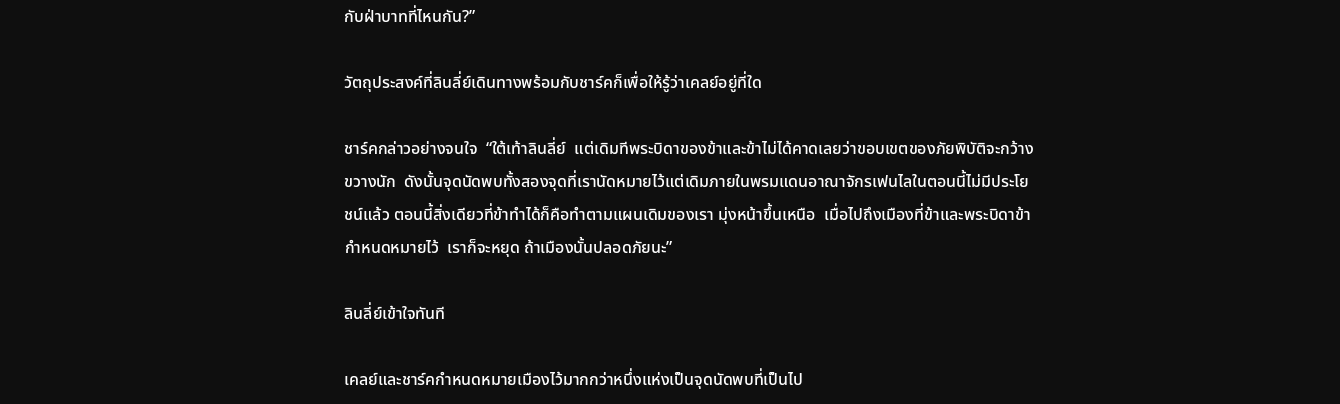กับฝ่าบาทที่ไหนกัน?”

วัตถุประสงค์ที่ลินลี่ย์เดินทางพร้อมกับชาร์คก็เพื่อให้รู้ว่าเคลย์อยู่ที่ใด

ชาร์คกล่าวอย่างจนใจ  “ใต้เท้าลินลี่ย์  แต่เดิมทีพระบิดาของข้าและข้าไม่ได้คาดเลยว่าขอบเขตของภัยพิบัติจะกว้างขวางนัก  ดังนั้นจุดนัดพบทั้งสองจุดที่เรานัดหมายไว้แต่เดิมภายในพรมแดนอาณาจักรเฟนไลในตอนนี้ไม่มีประโยชน์แล้ว ตอนนี้สิ่งเดียวที่ข้าทำได้ก็คือทำตามแผนเดิมของเรา มุ่งหน้าขึ้นเหนือ  เมื่อไปถึงเมืองที่ข้าและพระบิดาข้ากำหนดหมายไว้  เราก็จะหยุด ถ้าเมืองนั้นปลอดภัยนะ”

ลินลี่ย์เข้าใจทันที

เคลย์และชาร์คกำหนดหมายเมืองไว้มากกว่าหนึ่งแห่งเป็นจุดนัดพบที่เป็นไป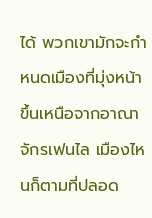ได้ พวกเขามักจะกำหนดเมืองที่มุ่งหน้าขึ้นเหนือจากอาณาจักรเฟนไล เมืองไหนก็ตามที่ปลอด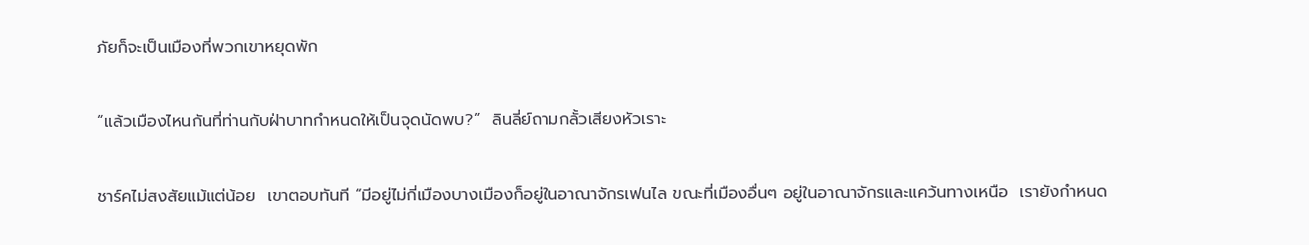ภัยก็จะเป็นเมืองที่พวกเขาหยุดพัก

“แล้วเมืองไหนกันที่ท่านกับฝ่าบาทกำหนดให้เป็นจุดนัดพบ?”  ลินลี่ย์ถามกลั้วเสียงหัวเราะ

ชาร์คไม่สงสัยแม้แต่น้อย  เขาตอบทันที “มีอยู่ไม่กี่เมืองบางเมืองก็อยู่ในอาณาจักรเฟนไล ขณะที่เมืองอื่นๆ อยู่ในอาณาจักรและแคว้นทางเหนือ  เรายังกำหนด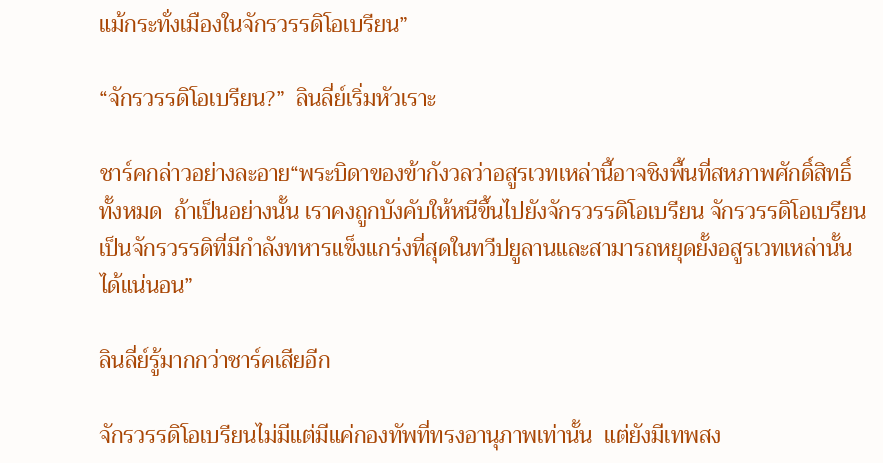แม้กระทั่งเมืองในจักรวรรดิโอเบรียน”

“จักรวรรดิโอเบรียน?”  ลินลี่ย์เริ่มหัวเราะ

ชาร์คกล่าวอย่างละอาย“พระบิดาของข้ากังวลว่าอสูรเวทเหล่านี้อาจชิงพื้นที่สหภาพศักดิ์สิทธิ์ทั้งหมด  ถ้าเป็นอย่างนั้น เราคงถูกบังคับให้หนีขึ้นไปยังจักรวรรดิโอเบรียน จักรวรรดิโอเบรียนเป็นจักรวรรดิที่มีกำลังทหารแข็งแกร่งที่สุดในทวีปยูลานและสามารถหยุดยั้งอสูรเวทเหล่านั้นได้แน่นอน”

ลินลี่ย์รู้มากกว่าชาร์คเสียอีก

จักรวรรดิโอเบรียนไม่มีแต่มีแค่กองทัพที่ทรงอานุภาพเท่านั้น  แต่ยังมีเทพสง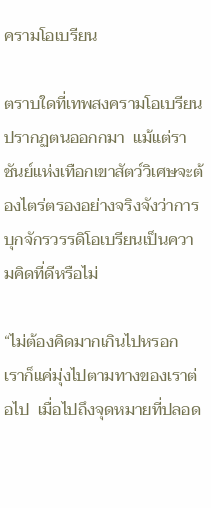ครามโอเบรียน

ตราบใดที่เทพสงครามโอเบรียนปรากฏตนออกกมา  แม้แต่ราชันย์แห่งเทือกเขาสัตว์วิเศษจะต้องไตร่ตรองอย่างจริงจังว่าการบุกจักรวรรดิโอเบรียนเป็นความคิดที่ดีหรือไม่

“ไม่ต้องคิดมากเกินไปหรอก  เราก็แค่มุ่งไปตามทางของเราต่อไป  เมื่อไปถึงจุดหมายที่ปลอด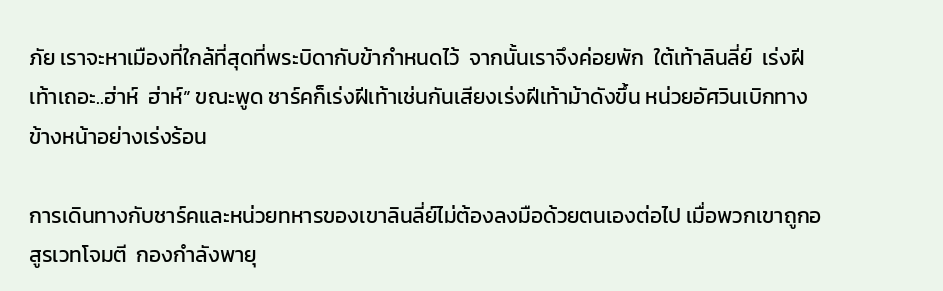ภัย เราจะหาเมืองที่ใกล้ที่สุดที่พระบิดากับข้ากำหนดไว้  จากนั้นเราจึงค่อยพัก  ใต้เท้าลินลี่ย์  เร่งฝีเท้าเถอะ..ฮ่าห์  ฮ่าห์” ขณะพูด ชาร์คก็เร่งฝีเท้าเช่นกันเสียงเร่งฝีเท้าม้าดังขึ้น หน่วยอัศวินเบิกทางข้างหน้าอย่างเร่งร้อน

การเดินทางกับชาร์คและหน่วยทหารของเขาลินลี่ย์ไม่ต้องลงมือด้วยตนเองต่อไป เมื่อพวกเขาถูกอสูรเวทโจมตี  กองกำลังพายุ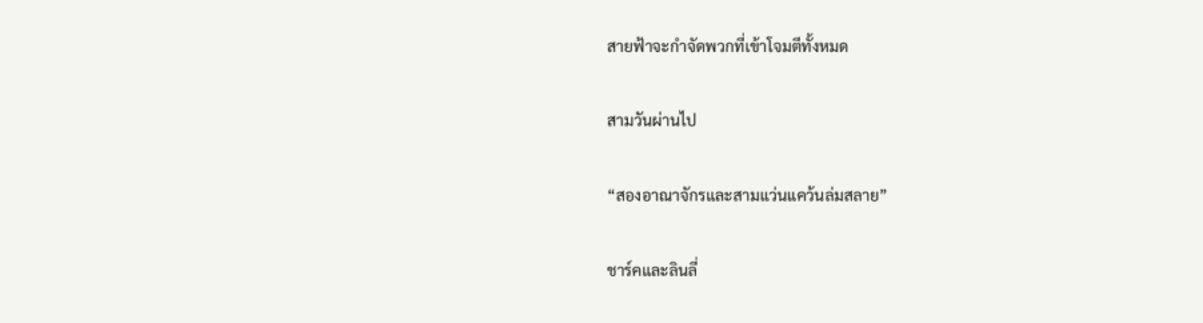สายฟ้าจะกำจัดพวกที่เข้าโจมตีทั้งหมด

สามวันผ่านไป

“สองอาณาจักรและสามแว่นแคว้นล่มสลาย”

ชาร์คและลินลี่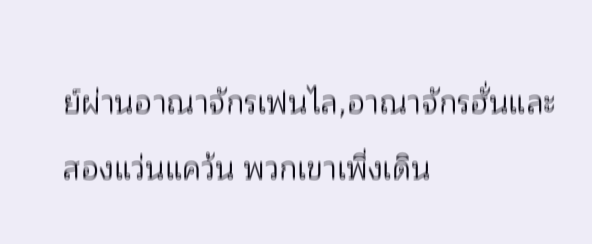ย์ผ่านอาณาจักรเฟนไล,อาณาจักรฮั่นและสองแว่นแคว้น พวกเขาเพิ่งเดิน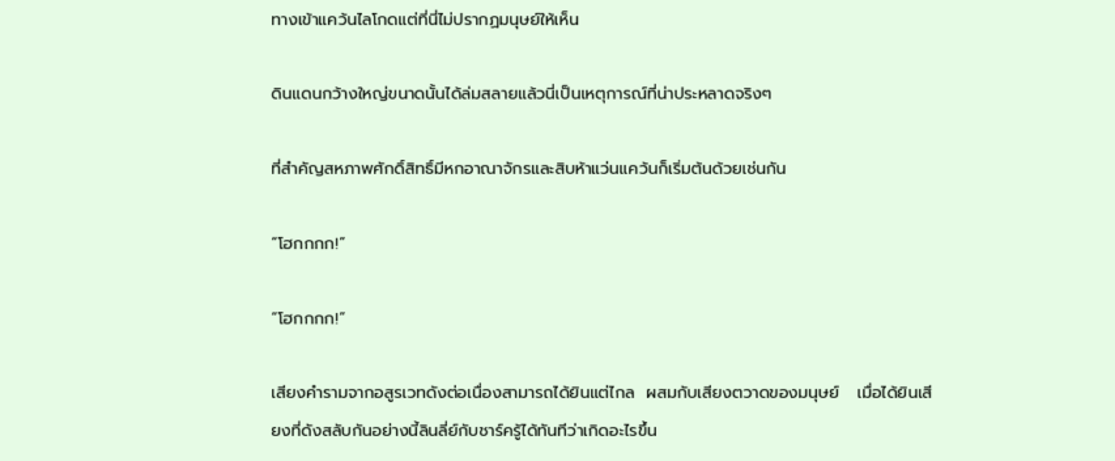ทางเข้าแคว้นไลโกดแต่ที่นี่ไม่ปรากฏมนุษย์ให้เห็น

ดินแดนกว้างใหญ่ขนาดนั้นได้ล่มสลายแล้วนี่เป็นเหตุการณ์ที่น่าประหลาดจริงๆ

ที่สำคัญสหภาพศักดิ์สิทธิ์มีหกอาณาจักรและสิบห้าแว่นแคว้นก็เริ่มต้นด้วยเช่นกัน

“โฮกกกก!”

“โฮกกกก!”

เสียงคำรามจากอสูรเวทดังต่อเนื่องสามารถได้ยินแต่ไกล  ผสมกับเสียงตวาดของมนุษย์   เมื่อได้ยินเสียงที่ดังสลับกันอย่างนี้ลินลี่ย์กับชาร์ครู้ได้ทันทีว่าเกิดอะไรขึ้น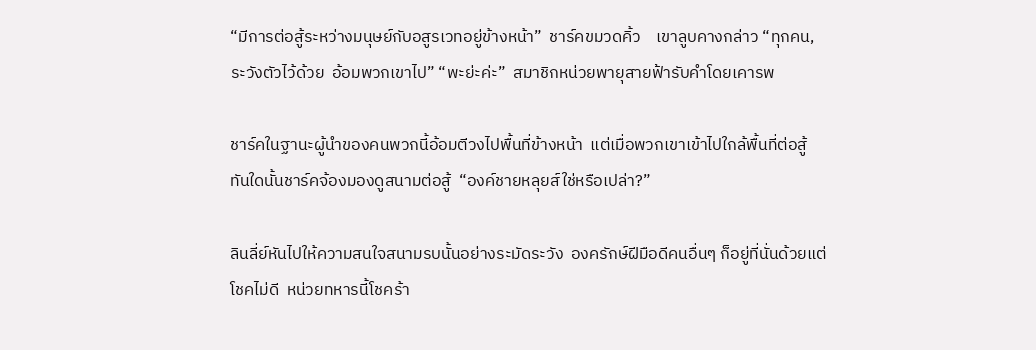“มีการต่อสู้ระหว่างมนุษย์กับอสูรเวทอยู่ข้างหน้า”  ชาร์คขมวดคิ้ว    เขาลูบคางกล่าว “ทุกคน, ระวังตัวไว้ด้วย  อ้อมพวกเขาไป” “พะย่ะค่ะ”  สมาชิกหน่วยพายุสายฟ้ารับคำโดยเคารพ

ชาร์คในฐานะผู้นำของคนพวกนี้อ้อมตีวงไปพื้นที่ข้างหน้า  แต่เมื่อพวกเขาเข้าไปใกล้พื้นที่ต่อสู้  ทันใดนั้นชาร์คจ้องมองดูสนามต่อสู้  “องค์ชายหลุยส์ใช่หรือเปล่า?”

ลินลี่ย์หันไปให้ความสนใจสนามรบนั้นอย่างระมัดระวัง  องครักษ์ฝีมือดีคนอื่นๆ ก็อยู่ที่นั่นด้วยแต่โชคไม่ดี  หน่วยทหารนี้โชคร้า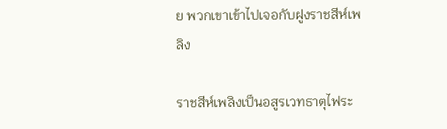ย พวกเขาเข้าไปเจอกับฝูงราชสีห์เพลิง

ราชสีห์เพลิงเป็นอสูรเวทธาตุไฟระ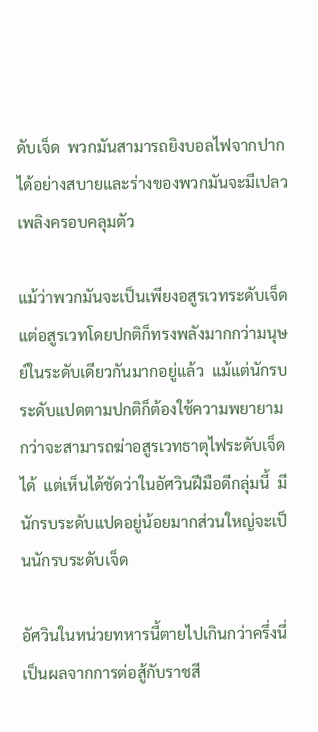ดับเจ็ด  พวกมันสามารถยิงบอลไฟจากปากได้อย่างสบายและร่างของพวกมันจะมีเปลวเพลิงครอบคลุมตัว

แม้ว่าพวกมันจะเป็นเพียงอสูรเวทระดับเจ็ด  แต่อสูรเวทโดยปกติก็ทรงพลังมากกว่ามนุษย์ในระดับเดียวกันมากอยู่แล้ว  แม้แต่นักรบระดับแปดตามปกติก็ต้องใช้ความพยายามกว่าจะสามารถฆ่าอสูรเวทธาตุไฟระดับเจ็ดได้  แต่เห็นได้ชัดว่าในอัศวินฝีมือดีกลุ่มนี้  มีนักรบระดับแปดอยู่น้อยมากส่วนใหญ่จะเป็นนักรบระดับเจ็ด

อัศวินในหน่วยทหารนี้ตายไปเกินกว่าครึ่งนี่เป็นผลจากการต่อสู้กับราชสี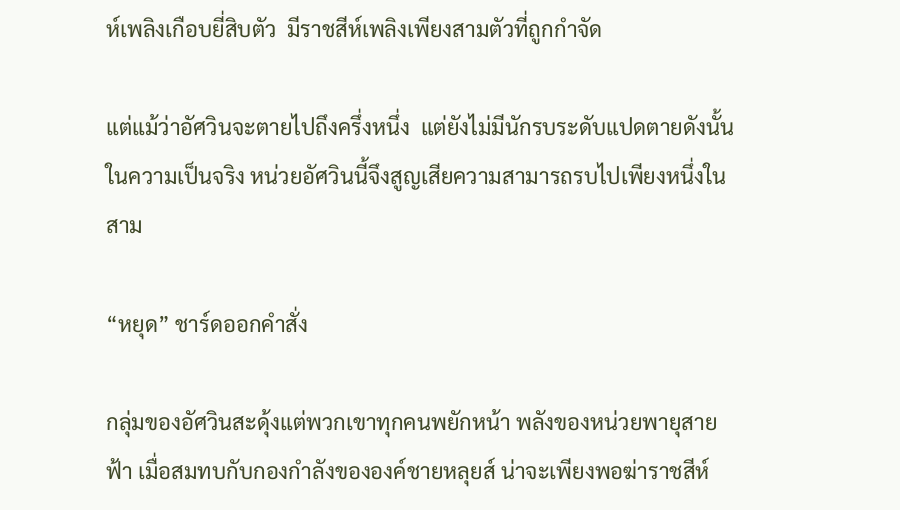ห์เพลิงเกือบยี่สิบตัว  มีราชสีห์เพลิงเพียงสามตัวที่ถูกกำจัด

แต่แม้ว่าอัศวินจะตายไปถึงครึ่งหนึ่ง  แต่ยังไม่มีนักรบระดับแปดตายดังนั้นในความเป็นจริง หน่วยอัศวินนี้จึงสูญเสียความสามารถรบไปเพียงหนึ่งในสาม

“หยุด” ชาร์ดออกคำสั่ง

กลุ่มของอัศวินสะดุ้งแต่พวกเขาทุกคนพยักหน้า พลังของหน่วยพายุสายฟ้า เมื่อสมทบกับกองกำลังขององค์ชายหลุยส์ น่าจะเพียงพอฆ่าราชสีห์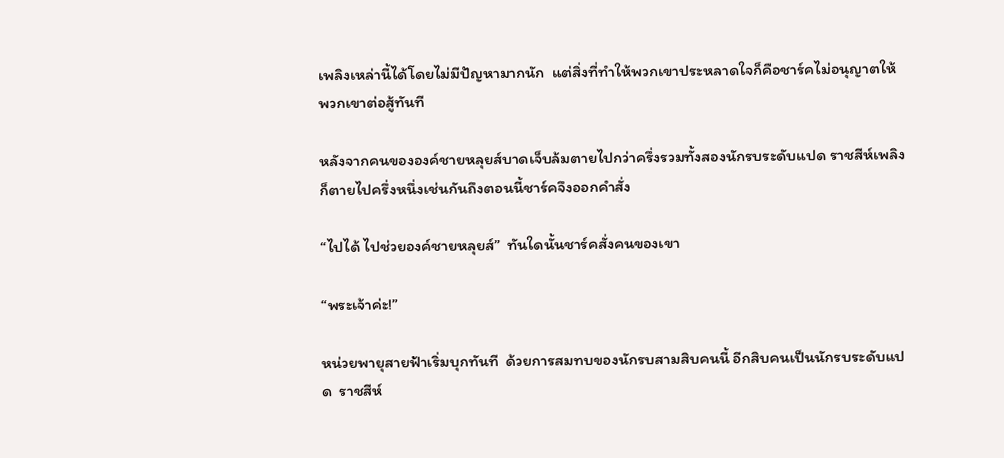เพลิงเหล่านี้ได้โดยไม่มีปัญหามากนัก  แต่สิ่งที่ทำให้พวกเขาประหลาดใจก็คือชาร์คไม่อนุญาตให้พวกเขาต่อสู้ทันที

หลังจากคนขององค์ชายหลุยส์บาดเจ็บล้มตายไปกว่าครึ่งรวมทั้งสองนักรบระดับแปด ราชสีห์เพลิงก็ตายไปครึ่งหนึ่งเช่นกันถึงตอนนี้ชาร์คจึงออกคำสั่ง

“ไปได้ ไปช่วยองค์ชายหลุยส์”  ทันใดนั้นชาร์คสั่งคนของเขา

“พระเจ้าค่ะ!”

หน่วยพายุสายฟ้าเริ่มบุกทันที  ด้วยการสมทบของนักรบสามสิบคนนี้ อีกสิบคนเป็นนักรบระดับแปด  ราชสีห์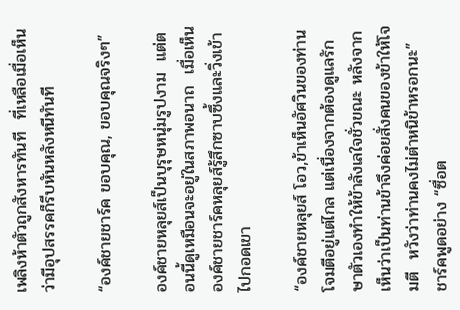เพลิงห้าตัวถูกสังหารทันที  ที่เหลือเมื่อเห็นว่ามีอุปสรรคก็รีบหันหลังหนีทันที

“องค์ชายชาร์ค ขอบคุณ, ขอบคุณจริงๆ”

องค์ชายหลุยส์เป็นบุรุษหนุ่มรูปงาม  แต่ตอนนี้ดูเหมือนจะอยู่ในสภาพอนาถ  เมื่อเห็นองค์ชายชาร์คหลุยส์รู้สึกซาบซึ้งและวิ่งเข้าไปกอดเขา

“องค์ชายหลุยส์ โอว,ข้าเห็นอัศวินของท่านโจมตีอยู่แต่ไกล แต่เนื่องจากต้องดูแลรักษาตัวเองทำให้ข้าลังเลใจชั่วขณะ หลังจากเห็นว่าเป็นท่านข้าจึงค่อยสั่งคนของข้าให้โจมตี  หวังว่าท่านคงไม่ตำหนิข้าหรอกนะ”  ชาร์คพูดอย่าง “ซื่อต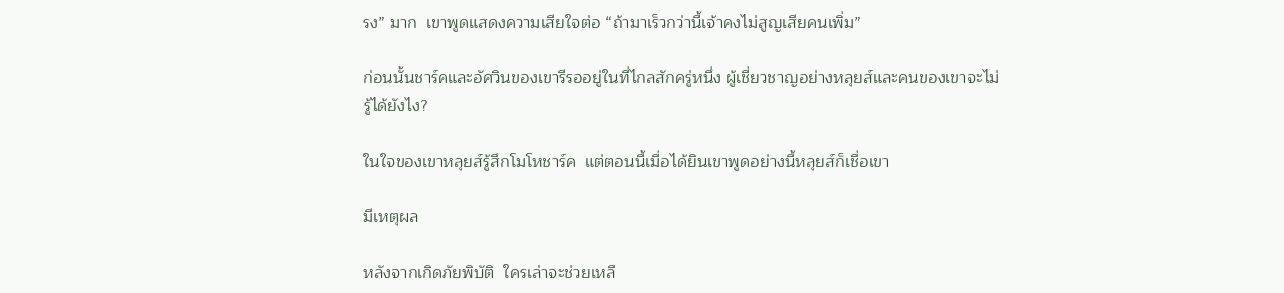รง” มาก  เขาพูดแสดงความเสียใจต่อ “ถ้ามาเร็วกว่านี้เจ้าคงไม่สูญเสียคนเพิ่ม”

ก่อนนั้นชาร์คและอัศวินของเขารีรออยู่ในที่ไกลสักครู่หนึ่ง ผู้เชี่ยวชาญอย่างหลุยส์และคนของเขาจะไม่รู้ได้ยังไง?

ในใจของเขาหลุยส์รู้สึกโมโหชาร์ค  แต่ตอนนี้เมื่อได้ยินเขาพูดอย่างนี้หลุยส์ก็เชื่อเขา

มีเหตุผล

หลังจากเกิดภัยพิบัติ  ใครเล่าจะช่วยเหลื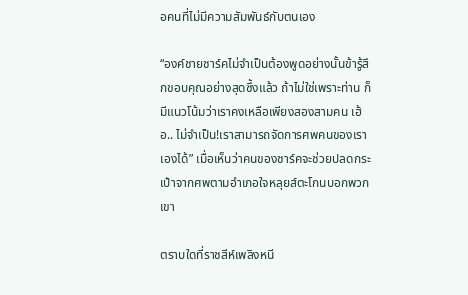อคนที่ไม่มีความสัมพันธ์กับตนเอง

“องค์ชายชาร์คไม่จำเป็นต้องพูดอย่างนั้นข้ารู้สึกขอบคุณอย่างสุดซึ้งแล้ว ถ้าไม่ใช่เพราะท่าน ก็มีแนวโน้มว่าเราคงเหลือเพียงสองสามคน เฮ้อ.. ไม่จำเป็น!เราสามารถจัดการศพคนของเราเองได้” เมื่อเห็นว่าคนของชาร์คจะช่วยปลดกระเป๋าจากศพตามอำเภอใจหลุยส์ตะโกนบอกพวกเขา

ตราบใดที่ราชสีห์เพลิงหนี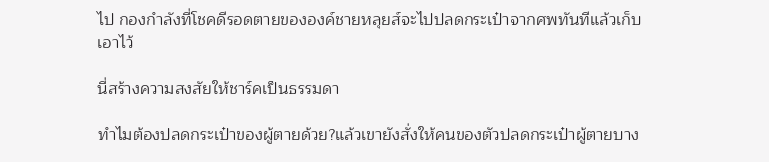ไป กองกำลังที่โชคดีรอดตายขององค์ชายหลุยส์จะไปปลดกระเป๋าจากศพทันทีแล้วเก็บเอาไว้

นี่สร้างความสงสัยให้ชาร์คเป็นธรรมดา

ทำไมต้องปลดกระเป๋าของผู้ตายด้วย?แล้วเขายังสั่งให้คนของตัวปลดกระเป๋าผู้ตายบาง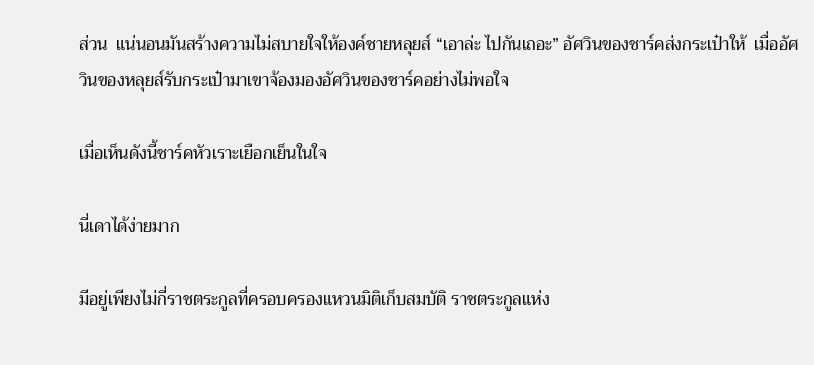ส่วน  แน่นอนมันสร้างความไม่สบายใจให้องค์ชายหลุยส์ “เอาล่ะ ไปกันเถอะ” อัศวินของชาร์คส่งกระเป๋าให้  เมื่ออัศวินของหลุยส์รับกระเป๋ามาเขาจ้องมองอัศวินของชาร์คอย่างไม่พอใจ

เมื่อเห็นดังนี้ชาร์คหัวเราะเยือกเย็นในใจ

นี่เดาได้ง่ายมาก

มีอยู่เพียงไม่กี่ราชตระกูลที่ครอบครองแหวนมิติเก็บสมบัติ ราชตระกูลแห่ง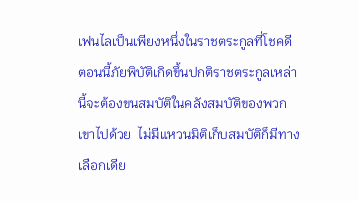เฟนไลเป็นเพียงหนึ่งในราชตระกูลที่โชคดี  ตอนนี้ภัยพิบัติเกิดขึ้นปกติราชตระกูลเหล่านี้จะต้องขนสมบัติในคลังสมบัติของพวกเขาไปด้วย  ไม่มีแหวนมิติเก็บสมบัติก็มีทางเลือกเดีย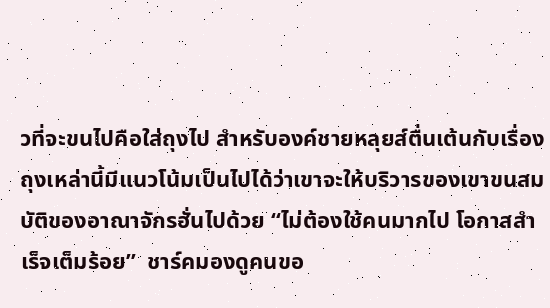วที่จะขนไปคือใส่ถุงไป สำหรับองค์ชายหลุยส์ตื่นเต้นกับเรื่องถุงเหล่านี้มีแนวโน้มเป็นไปได้ว่าเขาจะให้บริวารของเขาขนสมบัติของอาณาจักรฮั่นไปด้วย “ไม่ต้องใช้คนมากไป โอกาสสำเร็จเต็มร้อย”  ชาร์คมองดูคนขอ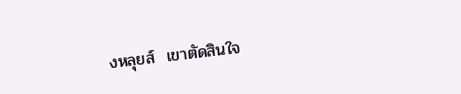งหลุยส์  เขาตัดสินใจ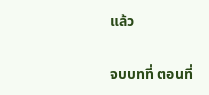แล้ว

จบบทที่ ตอนที่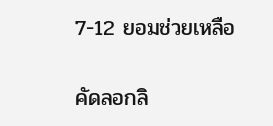7-12 ยอมช่วยเหลือ

คัดลอกลิ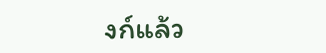งก์แล้ว